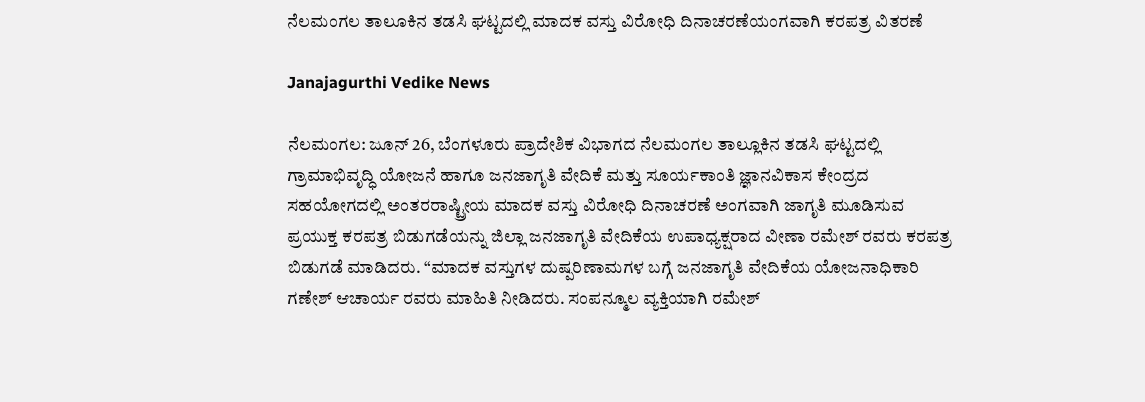ನೆಲಮಂಗಲ ತಾಲೂಕಿನ ತಡಸಿ ಘಟ್ಟದಲ್ಲಿ ಮಾದಕ ವಸ್ತು ವಿರೋಧಿ ದಿನಾಚರಣೆಯಂಗವಾಗಿ ಕರಪತ್ರ ವಿತರಣೆ

Janajagurthi Vedike News

ನೆಲಮಂಗಲ: ಜೂನ್ 26, ಬೆಂಗಳೂರು ಪ್ರಾದೇಶಿಕ ವಿಭಾಗದ ನೆಲಮಂಗಲ ತಾಲ್ಲೂಕಿನ ತಡಸಿ ಘಟ್ಟದಲ್ಲಿ ಗ್ರಾಮಾಭಿವೃದ್ಧಿ ಯೋಜನೆ ಹಾಗೂ ಜನಜಾಗೃತಿ ವೇದಿಕೆ ಮತ್ತು ಸೂರ್ಯಕಾಂತಿ ಜ್ಞಾನವಿಕಾಸ ಕೇಂದ್ರದ ಸಹಯೋಗದಲ್ಲಿ ಅಂತರರಾಷ್ಟ್ರೀಯ ಮಾದಕ ವಸ್ತು ವಿರೋಧಿ ದಿನಾಚರಣೆ ಅಂಗವಾಗಿ ಜಾಗೃತಿ ಮೂಡಿಸುವ ಪ್ರಯುಕ್ತ ಕರಪತ್ರ ಬಿಡುಗಡೆಯನ್ನು ಜಿಲ್ಲಾ ಜನಜಾಗೃತಿ ವೇದಿಕೆಯ ಉಪಾಧ್ಯಕ್ಷರಾದ ವೀಣಾ ರಮೇಶ್ ರವರು ಕರಪತ್ರ ಬಿಡುಗಡೆ ಮಾಡಿದರು. “ಮಾದಕ ವಸ್ತುಗಳ ದುಷ್ಪರಿಣಾಮಗಳ ಬಗ್ಗೆ ಜನಜಾಗೃತಿ ವೇದಿಕೆಯ ಯೋಜನಾಧಿಕಾರಿ ಗಣೇಶ್ ಆಚಾರ್ಯ ರವರು ಮಾಹಿತಿ ನೀಡಿದರು. ಸಂಪನ್ಮೂಲ ವ್ಯಕ್ತಿಯಾಗಿ ರಮೇಶ್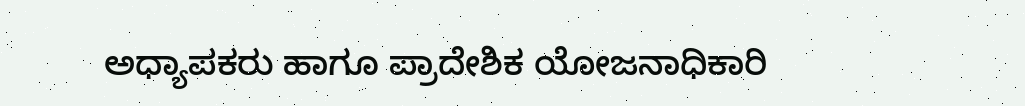ಅಧ್ಯಾಪಕರು ಹಾಗೂ ಪ್ರಾದೇಶಿಕ ಯೋಜನಾಧಿಕಾರಿ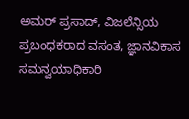ಅಮರ್ ಪ್ರಸಾದ್, ವಿಜಲೆನ್ಸಿಯ ಪ್ರಬಂಧಕರಾದ ವಸಂತ, ಜ್ಞಾನವಿಕಾಸ ಸಮನ್ವಯಾಧಿಕಾರಿ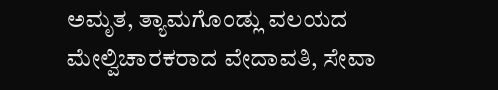ಅಮೃತ, ತ್ಯಾಮಗೊಂಡ್ಲು ವಲಯದ ಮೇಲ್ವಿಚಾರಕರಾದ ವೇದಾವತಿ, ಸೇವಾ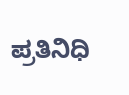ಪ್ರತಿನಿಧಿ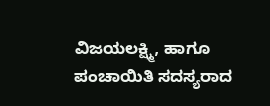ವಿಜಯಲಕ್ಷ್ಮಿ, ಹಾಗೂ ಪಂಚಾಯಿತಿ ಸದಸ್ಯರಾದ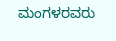ಮಂಗಳರವರು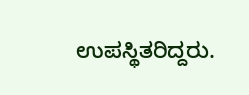ಉಪಸ್ಥಿತರಿದ್ದರು.